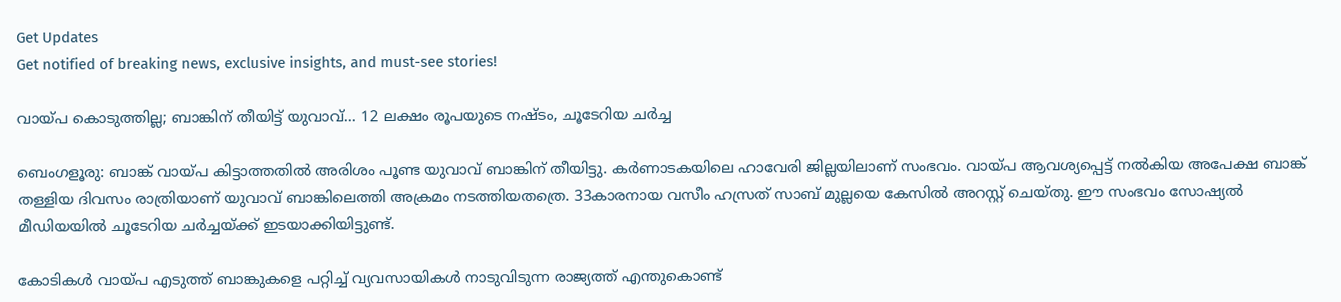Get Updates
Get notified of breaking news, exclusive insights, and must-see stories!

വായ്പ കൊടുത്തില്ല; ബാങ്കിന് തീയിട്ട് യുവാവ്... 12 ലക്ഷം രൂപയുടെ നഷ്ടം, ചൂടേറിയ ചര്‍ച്ച

ബെംഗളൂരു: ബാങ്ക് വായ്പ കിട്ടാത്തതില്‍ അരിശം പൂണ്ട യുവാവ് ബാങ്കിന് തീയിട്ടു. കര്‍ണാടകയിലെ ഹാവേരി ജില്ലയിലാണ് സംഭവം. വായ്പ ആവശ്യപ്പെട്ട് നല്‍കിയ അപേക്ഷ ബാങ്ക് തള്ളിയ ദിവസം രാത്രിയാണ് യുവാവ് ബാങ്കിലെത്തി അക്രമം നടത്തിയതത്രെ. 33കാരനായ വസീം ഹസ്രത് സാബ് മുല്ലയെ കേസില്‍ അറസ്റ്റ് ചെയ്തു. ഈ സംഭവം സോഷ്യല്‍ മീഡിയയില്‍ ചൂടേറിയ ചര്‍ച്ചയ്ക്ക് ഇടയാക്കിയിട്ടുണ്ട്.

കോടികള്‍ വായ്പ എടുത്ത് ബാങ്കുകളെ പറ്റിച്ച് വ്യവസായികള്‍ നാടുവിടുന്ന രാജ്യത്ത് എന്തുകൊണ്ട്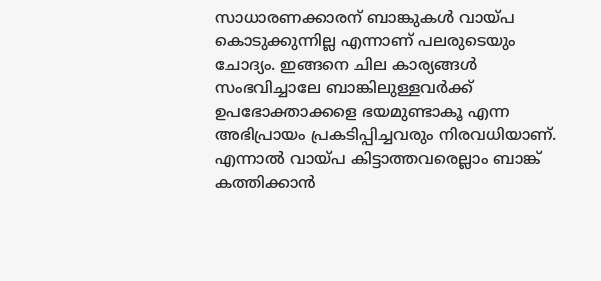സാധാരണക്കാരന് ബാങ്കുകള്‍ വായ്പ കൊടുക്കുന്നില്ല എന്നാണ് പലരുടെയും ചോദ്യം. ഇങ്ങനെ ചില കാര്യങ്ങള്‍ സംഭവിച്ചാലേ ബാങ്കിലുള്ളവര്‍ക്ക് ഉപഭോക്താക്കളെ ഭയമുണ്ടാകൂ എന്ന അഭിപ്രായം പ്രകടിപ്പിച്ചവരും നിരവധിയാണ്. എന്നാല്‍ വായ്പ കിട്ടാത്തവരെല്ലാം ബാങ്ക് കത്തിക്കാന്‍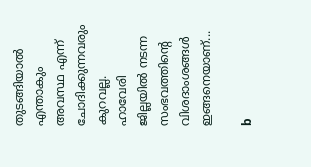തുടങ്ങിയാല്‍ എന്താകും അവസ്ഥ എന്ന് ചോദിക്കുന്നവരും കുറവല്ല. ഹാവേരി ജില്ലയില്‍ നടന്ന സംഭവത്തിന്റെ വിശദാംശങ്ങള്‍ ഇങ്ങനെയാണ്...

b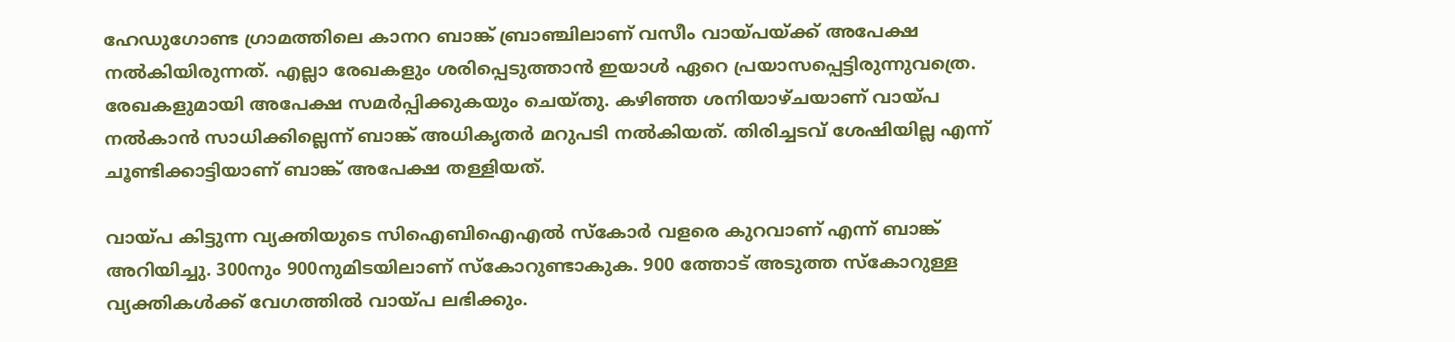ഹേഡുഗോണ്ട ഗ്രാമത്തിലെ കാനറ ബാങ്ക് ബ്രാഞ്ചിലാണ് വസീം വായ്പയ്ക്ക് അപേക്ഷ നല്‍കിയിരുന്നത്. എല്ലാ രേഖകളും ശരിപ്പെടുത്താന്‍ ഇയാള്‍ ഏറെ പ്രയാസപ്പെട്ടിരുന്നുവത്രെ. രേഖകളുമായി അപേക്ഷ സമര്‍പ്പിക്കുകയും ചെയ്തു. കഴിഞ്ഞ ശനിയാഴ്ചയാണ് വായ്പ നല്‍കാന്‍ സാധിക്കില്ലെന്ന് ബാങ്ക് അധികൃതര്‍ മറുപടി നല്‍കിയത്. തിരിച്ചടവ് ശേഷിയില്ല എന്ന് ചൂണ്ടിക്കാട്ടിയാണ് ബാങ്ക് അപേക്ഷ തള്ളിയത്.

വായ്പ കിട്ടുന്ന വ്യക്തിയുടെ സിഐബിഐഎല്‍ സ്‌കോര്‍ വളരെ കുറവാണ് എന്ന് ബാങ്ക് അറിയിച്ചു. 300നും 900നുമിടയിലാണ് സ്‌കോറുണ്ടാകുക. 900 ത്തോട് അടുത്ത സ്‌കോറുള്ള വ്യക്തികള്‍ക്ക് വേഗത്തില്‍ വായ്പ ലഭിക്കും.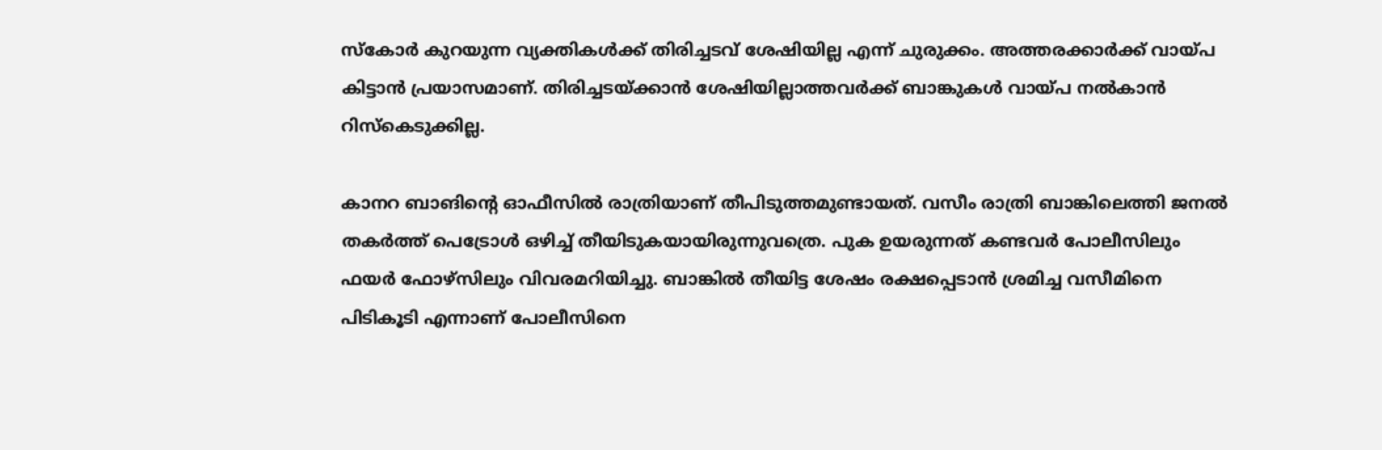സ്‌കോര്‍ കുറയുന്ന വ്യക്തികള്‍ക്ക് തിരിച്ചടവ് ശേഷിയില്ല എന്ന് ചുരുക്കം. അത്തരക്കാര്‍ക്ക് വായ്പ കിട്ടാന്‍ പ്രയാസമാണ്. തിരിച്ചടയ്ക്കാന്‍ ശേഷിയില്ലാത്തവര്‍ക്ക് ബാങ്കുകള്‍ വായ്പ നല്‍കാന്‍ റിസ്‌കെടുക്കില്ല.

കാനറ ബാങിന്റെ ഓഫീസില്‍ രാത്രിയാണ് തീപിടുത്തമുണ്ടായത്. വസീം രാത്രി ബാങ്കിലെത്തി ജനല്‍ തകര്‍ത്ത് പെട്രോള്‍ ഒഴിച്ച് തീയിടുകയായിരുന്നുവത്രെ. പുക ഉയരുന്നത് കണ്ടവര്‍ പോലീസിലും ഫയര്‍ ഫോഴ്‌സിലും വിവരമറിയിച്ചു. ബാങ്കില്‍ തീയിട്ട ശേഷം രക്ഷപ്പെടാന്‍ ശ്രമിച്ച വസീമിനെ പിടികൂടി എന്നാണ് പോലീസിനെ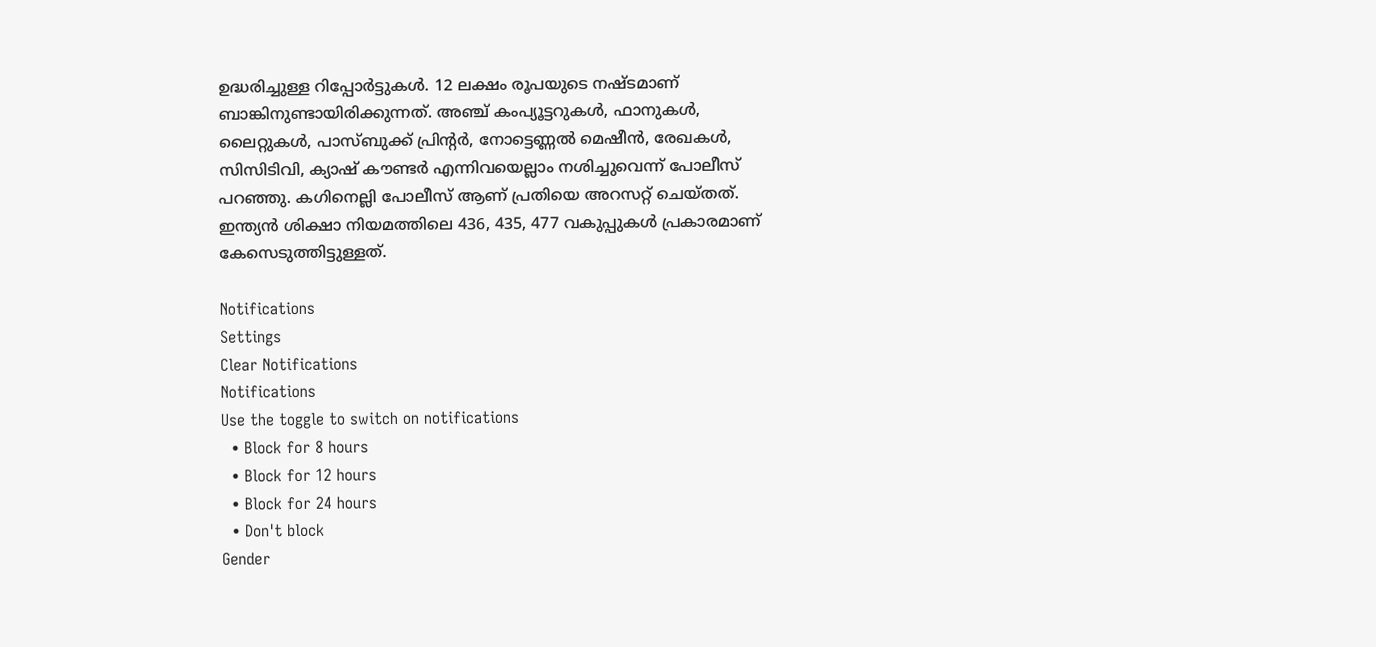ഉദ്ധരിച്ചുള്ള റിപ്പോര്‍ട്ടുകള്‍. 12 ലക്ഷം രൂപയുടെ നഷ്ടമാണ് ബാങ്കിനുണ്ടായിരിക്കുന്നത്. അഞ്ച് കംപ്യൂട്ടറുകള്‍, ഫാനുകള്‍, ലൈറ്റുകള്‍, പാസ്ബുക്ക് പ്രിന്റര്‍, നോട്ടെണ്ണല്‍ മെഷീന്‍, രേഖകള്‍, സിസിടിവി, ക്യാഷ് കൗണ്ടര്‍ എന്നിവയെല്ലാം നശിച്ചുവെന്ന് പോലീസ് പറഞ്ഞു. കഗിനെല്ലി പോലീസ് ആണ് പ്രതിയെ അറസറ്റ് ചെയ്തത്. ഇന്ത്യന്‍ ശിക്ഷാ നിയമത്തിലെ 436, 435, 477 വകുപ്പുകള്‍ പ്രകാരമാണ് കേസെടുത്തിട്ടുള്ളത്.

Notifications
Settings
Clear Notifications
Notifications
Use the toggle to switch on notifications
  • Block for 8 hours
  • Block for 12 hours
  • Block for 24 hours
  • Don't block
Gender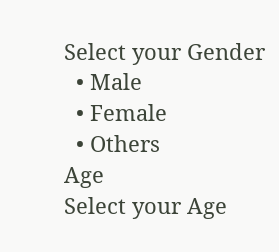Select your Gender
  • Male
  • Female
  • Others
Age
Select your Age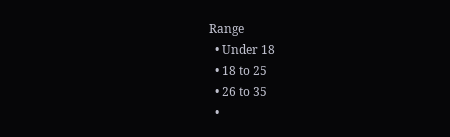Range
  • Under 18
  • 18 to 25
  • 26 to 35
  •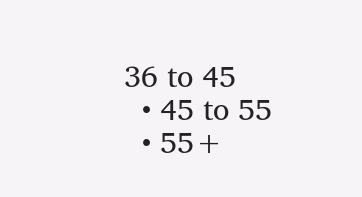36 to 45
  • 45 to 55
  • 55+